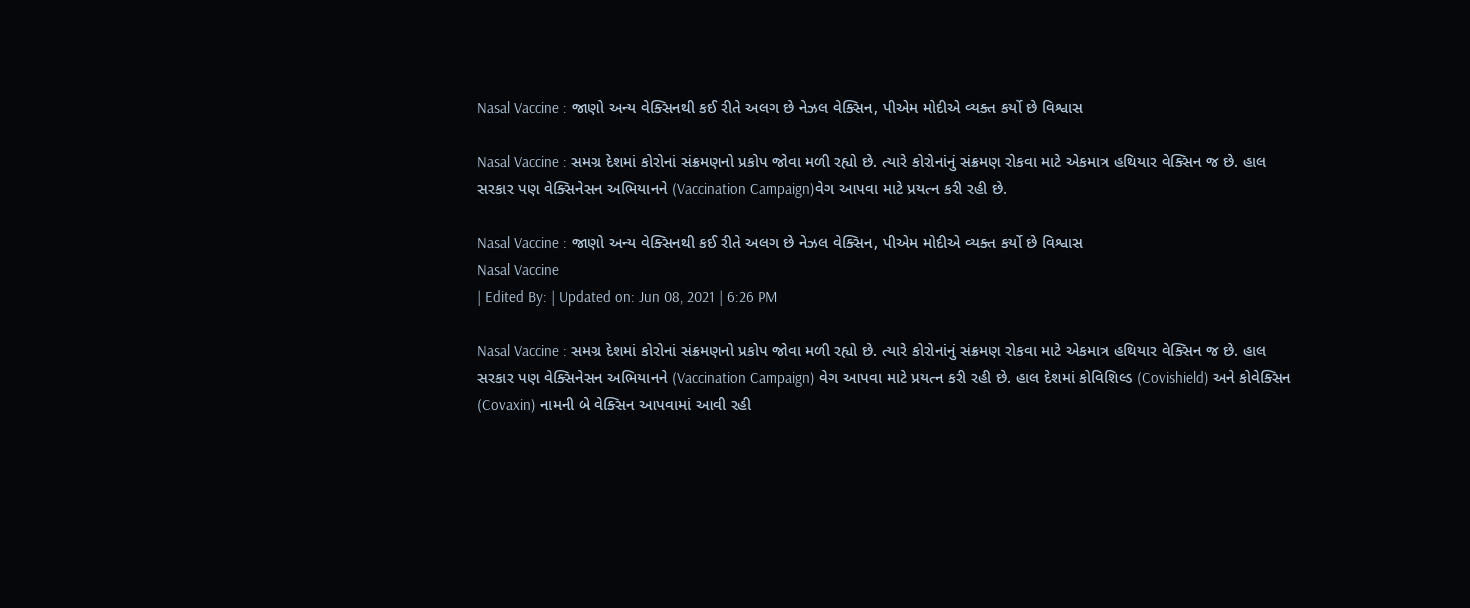Nasal Vaccine : જાણો અન્ય વેક્સિનથી કઈ રીતે અલગ છે નેઝલ વેક્સિન, પીએમ મોદીએ વ્યક્ત કર્યો છે વિશ્વાસ

Nasal Vaccine : સમગ્ર દેશમાં કોરોનાં સંક્રમણનો પ્રકોપ જોવા મળી રહ્યો છે. ત્યારે કોરોનાંનું સંક્રમણ રોકવા માટે એકમાત્ર હથિયાર વેક્સિન જ છે. હાલ સરકાર પણ વેક્સિનેસન અભિયાનને (Vaccination Campaign)વેગ આપવા માટે પ્રયત્ન કરી રહી છે.

Nasal Vaccine : જાણો અન્ય વેક્સિનથી કઈ રીતે અલગ છે નેઝલ વેક્સિન, પીએમ મોદીએ વ્યક્ત કર્યો છે વિશ્વાસ
Nasal Vaccine
| Edited By: | Updated on: Jun 08, 2021 | 6:26 PM

Nasal Vaccine : સમગ્ર દેશમાં કોરોનાં સંક્રમણનો પ્રકોપ જોવા મળી રહ્યો છે. ત્યારે કોરોનાંનું સંક્રમણ રોકવા માટે એકમાત્ર હથિયાર વેક્સિન જ છે. હાલ સરકાર પણ વેક્સિનેસન અભિયાનને (Vaccination Campaign) વેગ આપવા માટે પ્રયત્ન કરી રહી છે. હાલ દેશમાં કોવિશિલ્ડ (Covishield) અને કોવેક્સિન (Covaxin) નામની બે વેક્સિન આપવામાં આવી રહી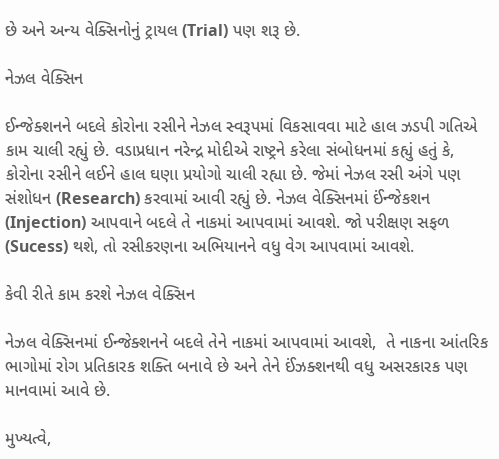છે અને અન્ય વેક્સિનોનું ટ્રાયલ (Trial) પણ શરૂ છે.

નેઝલ વેક્સિન

ઈન્જેક્શનને બદલે કોરોના રસીને નેઝલ સ્વરૂપમાં વિકસાવવા માટે હાલ ઝડપી ગતિએ કામ ચાલી રહ્યું છે. વડાપ્રધાન નરેન્દ્ર મોદીએ રાષ્ટ્રને કરેલા સંબોધનમાં કહ્યું હતું કે, કોરોના રસીને લઈને હાલ ઘણા પ્રયોગો ચાલી રહ્યા છે. જેમાં નેઝલ રસી અંગે પણ સંશોધન (Research) કરવામાં આવી રહ્યું છે. નેઝલ વેક્સિનમાં ઈંન્જેકશન (Injection) આપવાને બદલે તે નાકમાં આપવામાં આવશે. જો પરીક્ષણ સફળ (Sucess) થશે, તો રસીકરણના અભિયાનને વધુ વેગ આપવામાં આવશે.

કેવી રીતે કામ કરશે નેઝલ વેક્સિન

નેઝલ વેક્સિનમાં ઈન્જેક્શનને બદલે તેને નાકમાં આપવામાં આવશે,  તે નાકના આંતરિક ભાગોમાં રોગ પ્રતિકારક શક્તિ બનાવે છે અને તેને ઈંઝક્શનથી વધુ અસરકારક પણ માનવામાં આવે છે.

મુખ્યત્વે,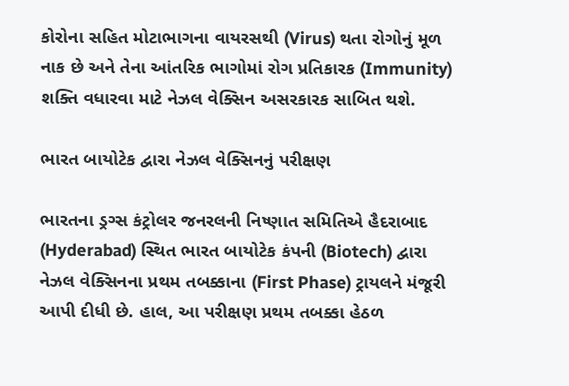કોરોના સહિત મોટાભાગના વાયરસથી (Virus) થતા રોગોનું મૂળ નાક છે અને તેના આંતરિક ભાગોમાં રોગ પ્રતિકારક (Immunity) શક્તિ વધારવા માટે નેઝલ વેક્સિન અસરકારક સાબિત થશે.

ભારત બાયોટેક દ્વારા નેઝલ વેક્સિનનું પરીક્ષણ

ભારતના ડ્રગ્સ કંટ્રોલર જનરલની નિષ્ણાત સમિતિએ હૈદરાબાદ (Hyderabad) સ્થિત ભારત બાયોટેક કંપની (Biotech) દ્વારા નેઝલ વેક્સિનના પ્રથમ તબક્કાના (First Phase) ટ્રાયલને મંજૂરી આપી દીધી છે. હાલ, આ પરીક્ષણ પ્રથમ તબક્કા હેઠળ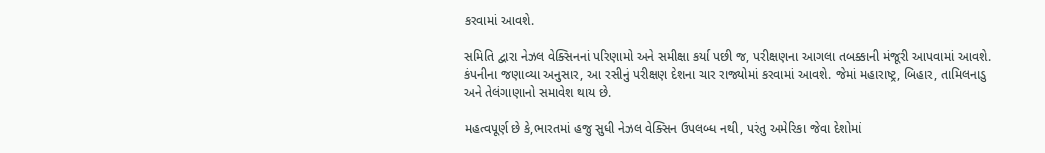કરવામાં આવશે.

સમિતિ દ્વારા નેઝલ વેક્સિનનાં પરિણામો અને સમીક્ષા કર્યા પછી જ, પરીક્ષણના આગલા તબક્કાની મંજૂરી આપવામાં આવશે. કંપનીના જણાવ્યા અનુસાર, આ રસીનું પરીક્ષણ દેશના ચાર રાજ્યોમાં કરવામાં આવશે. જેમાં મહારાષ્ટ્ર, બિહાર, તામિલનાડુ અને તેલંગાણાનો સમાવેશ થાય છે.

મહત્વપૂર્ણ છે કે,ભારતમાં હજુ સુધી નેઝલ વેક્સિન ઉપલબ્ધ નથી, પરંતુ અમેરિકા જેવા દેશોમાં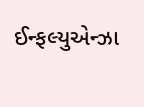ઈન્ફલ્યુએન્ઝા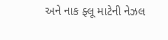અને નાક ફ્લૂ માટેની નેઝલ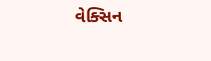વેક્સિન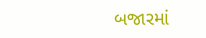બજારમાં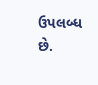ઉપલબ્ધ છે.